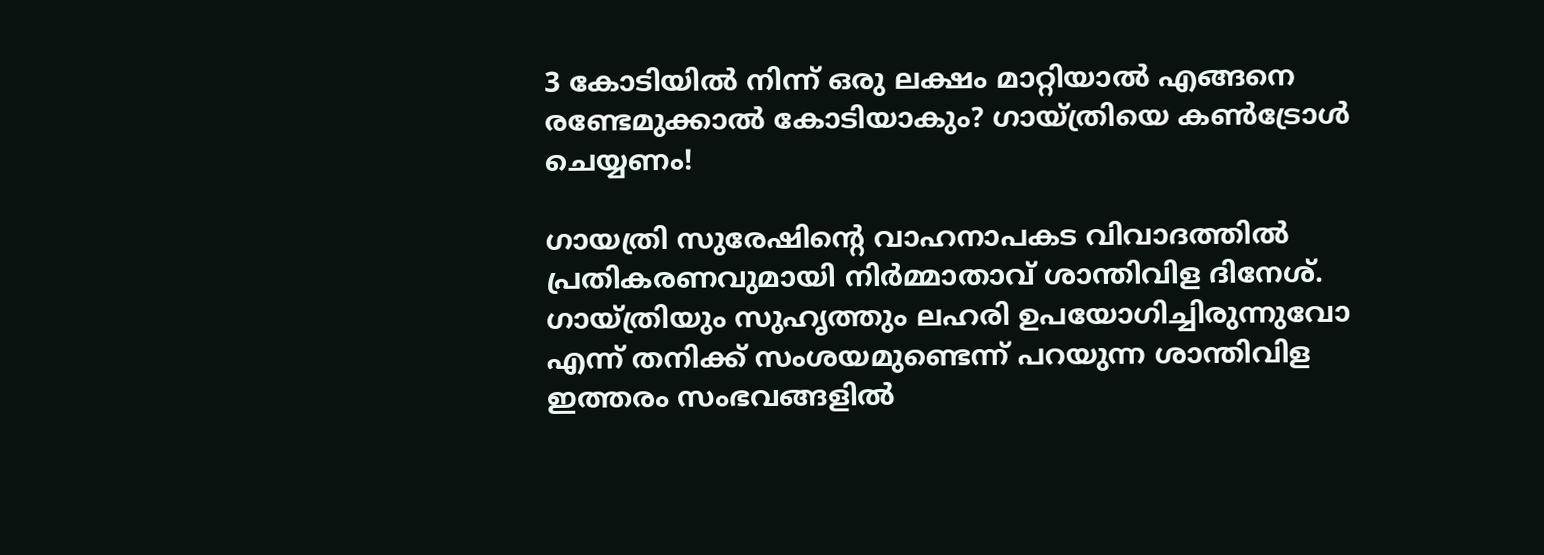3 കോടിയില്‍ നിന്ന് ഒരു ലക്ഷം മാറ്റിയാല്‍ എങ്ങനെ രണ്ടേമുക്കാല്‍ കോടിയാകും? ഗായ്ത്രിയെ കണ്‍ട്രോള്‍ ചെയ്യണം!

ഗായത്രി സുരേഷിന്റെ വാഹനാപകട വിവാദത്തില്‍ പ്രതികരണവുമായി നിര്‍മ്മാതാവ് ശാന്തിവിള ദിനേശ്. ഗായ്ത്രിയും സുഹൃത്തും ലഹരി ഉപയോഗിച്ചിരുന്നുവോ എന്ന് തനിക്ക് സംശയമുണ്ടെന്ന് പറയുന്ന ശാന്തിവിള ഇത്തരം സംഭവങ്ങളില്‍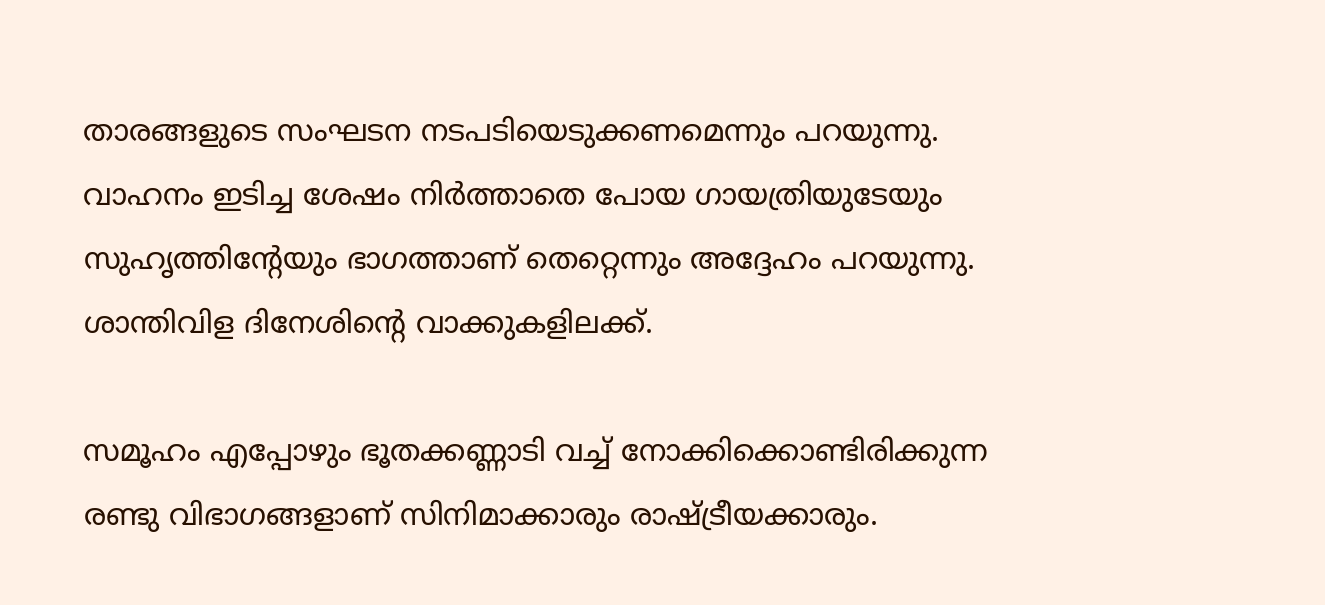താരങ്ങളുടെ സംഘടന നടപടിയെടുക്കണമെന്നും പറയുന്നു. വാഹനം ഇടിച്ച ശേഷം നിര്‍ത്താതെ പോയ ഗായത്രിയുടേയും സുഹൃത്തിന്റേയും ഭാഗത്താണ് തെറ്റെന്നും അദ്ദേഹം പറയുന്നു. ശാന്തിവിള ദിനേശിന്റെ വാക്കുകളിലക്ക്.

സമൂഹം എപ്പോഴും ഭൂതക്കണ്ണാടി വച്ച് നോക്കിക്കൊണ്ടിരിക്കുന്ന രണ്ടു വിഭാഗങ്ങളാണ് സിനിമാക്കാരും രാഷ്ട്രീയക്കാരും.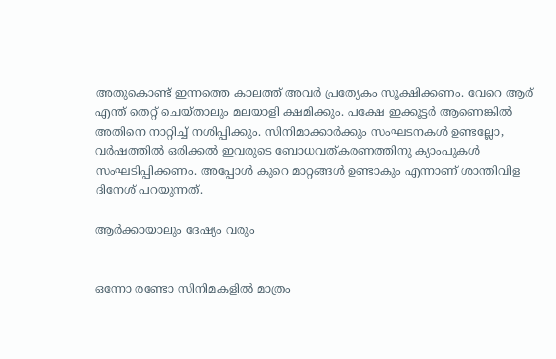അതുകൊണ്ട് ഇന്നത്തെ കാലത്ത് അവര്‍ പ്രത്യേകം സൂക്ഷിക്കണം. വേറെ ആര് എന്ത് തെറ്റ് ചെയ്താലും മലയാളി ക്ഷമിക്കും. പക്ഷേ ഇക്കൂട്ടര്‍ ആണെങ്കില്‍ അതിനെ നാറ്റിച്ച് നശിപ്പിക്കും. സിനിമാക്കാര്‍ക്കും സംഘടനകള്‍ ഉണ്ടല്ലോ, വര്‍ഷത്തില്‍ ഒരിക്കല്‍ ഇവരുടെ ബോധവത്കരണത്തിനു ക്യാംപുകള്‍ സംഘടിപ്പിക്കണം. അപ്പോള്‍ കുറെ മാറ്റങ്ങള്‍ ഉണ്ടാകും എന്നാണ് ശാന്തിവിള ദിനേശ് പറയുന്നത്.

ആര്‍ക്കായാലും ദേഷ്യം വരും


ഒന്നോ രണ്ടോ സിനിമകളില്‍ മാത്രം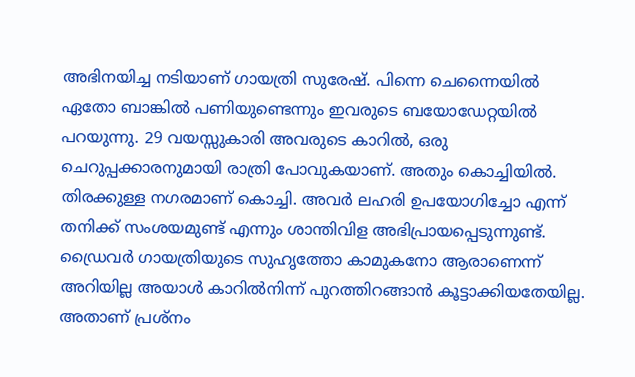അഭിനയിച്ച നടിയാണ് ഗായത്രി സുരേഷ്. പിന്നെ ചെന്നൈയില്‍ ഏതോ ബാങ്കില്‍ പണിയുണ്ടെന്നും ഇവരുടെ ബയോഡേറ്റയില്‍ പറയുന്നു. 29 വയസ്സുകാരി അവരുടെ കാറില്‍, ഒരു ചെറുപ്പക്കാരനുമായി രാത്രി പോവുകയാണ്. അതും കൊച്ചിയില്‍. തിരക്കുള്ള നഗരമാണ് കൊച്ചി. അവര്‍ ലഹരി ഉപയോഗിച്ചോ എന്ന് തനിക്ക് സംശയമുണ്ട് എന്നും ശാന്തിവിള അഭിപ്രായപ്പെടുന്നുണ്ട്. ഡ്രൈവര്‍ ഗായത്രിയുടെ സുഹൃത്തോ കാമുകനോ ആരാണെന്ന് അറിയില്ല അയാള്‍ കാറില്‍നിന്ന് പുറത്തിറങ്ങാന്‍ കൂട്ടാക്കിയതേയില്ല. അതാണ് പ്രശ്‌നം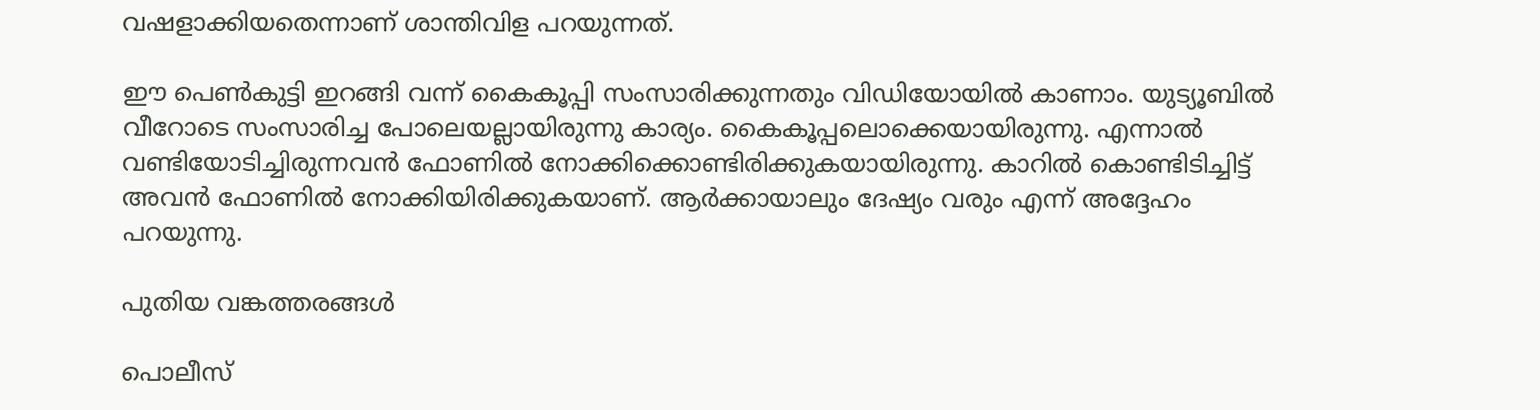വഷളാക്കിയതെന്നാണ് ശാന്തിവിള പറയുന്നത്.

ഈ പെണ്‍കുട്ടി ഇറങ്ങി വന്ന് കൈകൂപ്പി സംസാരിക്കുന്നതും വിഡിയോയില്‍ കാണാം. യുട്യൂബില്‍ വീറോടെ സംസാരിച്ച പോലെയല്ലായിരുന്നു കാര്യം. കൈകൂപ്പലൊക്കെയായിരുന്നു. എന്നാല്‍ വണ്ടിയോടിച്ചിരുന്നവന്‍ ഫോണില്‍ നോക്കിക്കൊണ്ടിരിക്കുകയായിരുന്നു. കാറില്‍ കൊണ്ടിടിച്ചിട്ട് അവന്‍ ഫോണില്‍ നോക്കിയിരിക്കുകയാണ്. ആര്‍ക്കായാലും ദേഷ്യം വരും എന്ന് അദ്ദേഹം പറയുന്നു.

പുതിയ വങ്കത്തരങ്ങള്‍

പൊലീസ്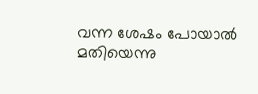വന്ന ശേഷം പോയാല്‍ മതിയെന്നു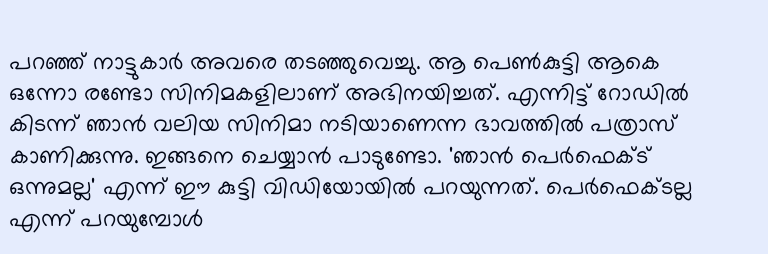പറഞ്ഞ് നാട്ടുകാര്‍ അവരെ തടഞ്ഞുവെച്ചു. ആ പെണ്‍കുട്ടി ആകെ ഒന്നോ രണ്ടോ സിനിമകളിലാണ് അഭിനയിച്ചത്. എന്നിട്ട് റോഡില്‍ കിടന്ന് ഞാന്‍ വലിയ സിനിമാ നടിയാണെന്ന ഭാവത്തില്‍ പത്രാസ് കാണിക്കുന്നു. ഇങ്ങനെ ചെയ്യാന്‍ പാടുണ്ടോ. 'ഞാന്‍ പെര്‍ഫെക്ട് ഒന്നുമല്ല' എന്ന് ഈ കുട്ടി വിഡിയോയില്‍ പറയുന്നത്. പെര്‍ഫെക്ടല്ല എന്ന് പറയുമ്പോള്‍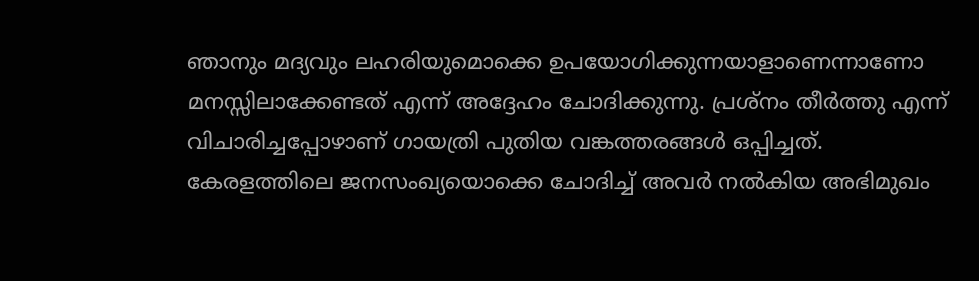ഞാനും മദ്യവും ലഹരിയുമൊക്കെ ഉപയോഗിക്കുന്നയാളാണെന്നാണോ മനസ്സിലാക്കേണ്ടത് എന്ന് അദ്ദേഹം ചോദിക്കുന്നു. പ്രശ്‌നം തീര്‍ത്തു എന്ന് വിചാരിച്ചപ്പോഴാണ് ഗായത്രി പുതിയ വങ്കത്തരങ്ങള്‍ ഒപ്പിച്ചത്. കേരളത്തിലെ ജനസംഖ്യയൊക്കെ ചോദിച്ച് അവര്‍ നല്‍കിയ അഭിമുഖം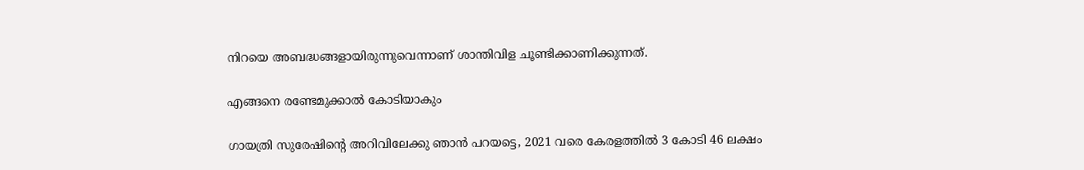നിറയെ അബദ്ധങ്ങളായിരുന്നുവെന്നാണ് ശാന്തിവിള ചൂണ്ടിക്കാണിക്കുന്നത്.

എങ്ങനെ രണ്ടേമുക്കാല്‍ കോടിയാകും

ഗായത്രി സുരേഷിന്റെ അറിവിലേക്കു ഞാന്‍ പറയട്ടെ, 2021 വരെ കേരളത്തില്‍ 3 കോടി 46 ലക്ഷം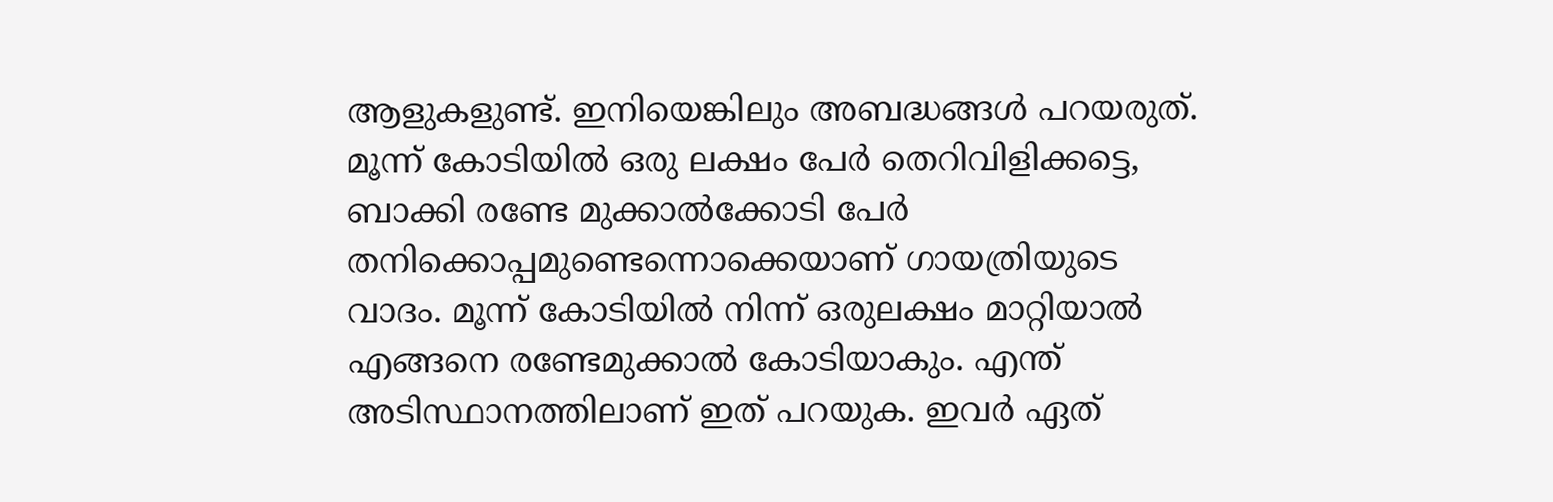ആളുകളുണ്ട്. ഇനിയെങ്കിലും അബദ്ധങ്ങള്‍ പറയരുത്. മൂന്ന് കോടിയില്‍ ഒരു ലക്ഷം പേര്‍ തെറിവിളിക്കട്ടെ, ബാക്കി രണ്ടേ മുക്കാല്‍ക്കോടി പേര്‍ തനിക്കൊപ്പമുണ്ടെന്നൊക്കെയാണ് ഗായത്രിയുടെ വാദം. മൂന്ന് കോടിയില്‍ നിന്ന് ഒരുലക്ഷം മാറ്റിയാല്‍ എങ്ങനെ രണ്ടേമുക്കാല്‍ കോടിയാകും. എന്ത് അടിസ്ഥാനത്തിലാണ് ഇത് പറയുക. ഇവര്‍ ഏത്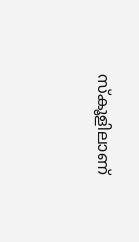സ്‌കൂളിലാണ്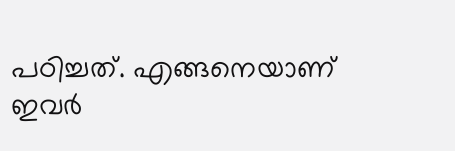പഠിച്ചത്. എങ്ങനെയാണ് ഇവര്‍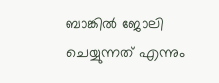ബാങ്കില്‍ ജോലി ചെയ്യുന്നത് എന്നും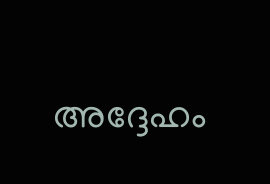അദ്ദേഹം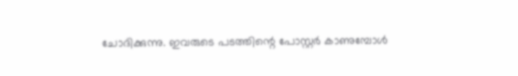ചോദിക്കുന്നു. ഇവരുടെ പടത്തിന്റെ പോസ്റ്റര്‍ കാണുമ്പോള്‍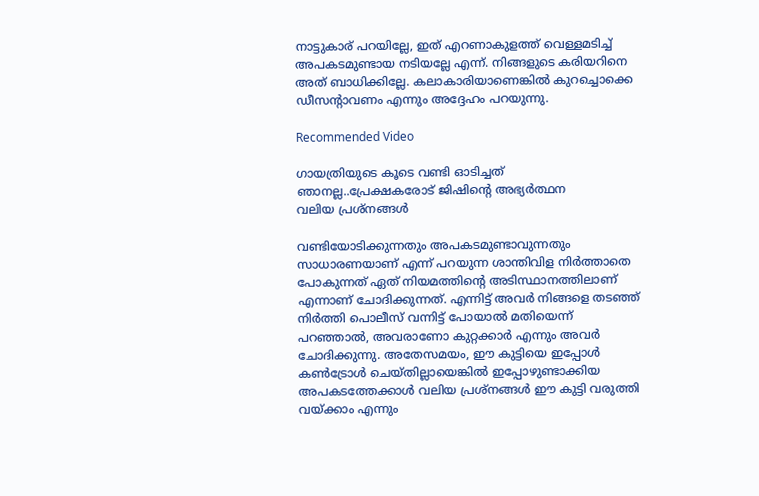നാട്ടുകാര് പറയില്ലേ, ഇത് എറണാകുളത്ത് വെള്ളമടിച്ച് അപകടമുണ്ടായ നടിയല്ലേ എന്ന്. നിങ്ങളുടെ കരിയറിനെ അത് ബാധിക്കില്ലേ. കലാകാരിയാണെങ്കില്‍ കുറച്ചൊക്കെ ഡീസന്റാവണം എന്നും അദ്ദേഹം പറയുന്നു.

Recommended Video

ഗായത്രിയുടെ കൂടെ വണ്ടി ഓടിച്ചത് ഞാനല്ല..പ്രേക്ഷകരോട് ജിഷിന്റെ അഭ്യർത്ഥന
വലിയ പ്രശ്‌നങ്ങള്‍

വണ്ടിയോടിക്കുന്നതും അപകടമുണ്ടാവുന്നതും സാധാരണയാണ് എന്ന് പറയുന്ന ശാന്തിവിള നിര്‍ത്താതെ പോകുന്നത് ഏത് നിയമത്തിന്റെ അടിസ്ഥാനത്തിലാണ് എന്നാണ് ചോദിക്കുന്നത്. എന്നിട്ട് അവര്‍ നിങ്ങളെ തടഞ്ഞ് നിര്‍ത്തി പൊലീസ് വന്നിട്ട് പോയാല്‍ മതിയെന്ന് പറഞ്ഞാല്‍, അവരാണോ കുറ്റക്കാര്‍ എന്നും അവര്‍ ചോദിക്കുന്നു. അതേസമയം, ഈ കുട്ടിയെ ഇപ്പോള്‍ കണ്‍ട്രോള്‍ ചെയ്തില്ലായെങ്കില്‍ ഇപ്പോഴുണ്ടാക്കിയ അപകടത്തേക്കാള്‍ വലിയ പ്രശ്‌നങ്ങള്‍ ഈ കുട്ടി വരുത്തി വയ്ക്കാം എന്നും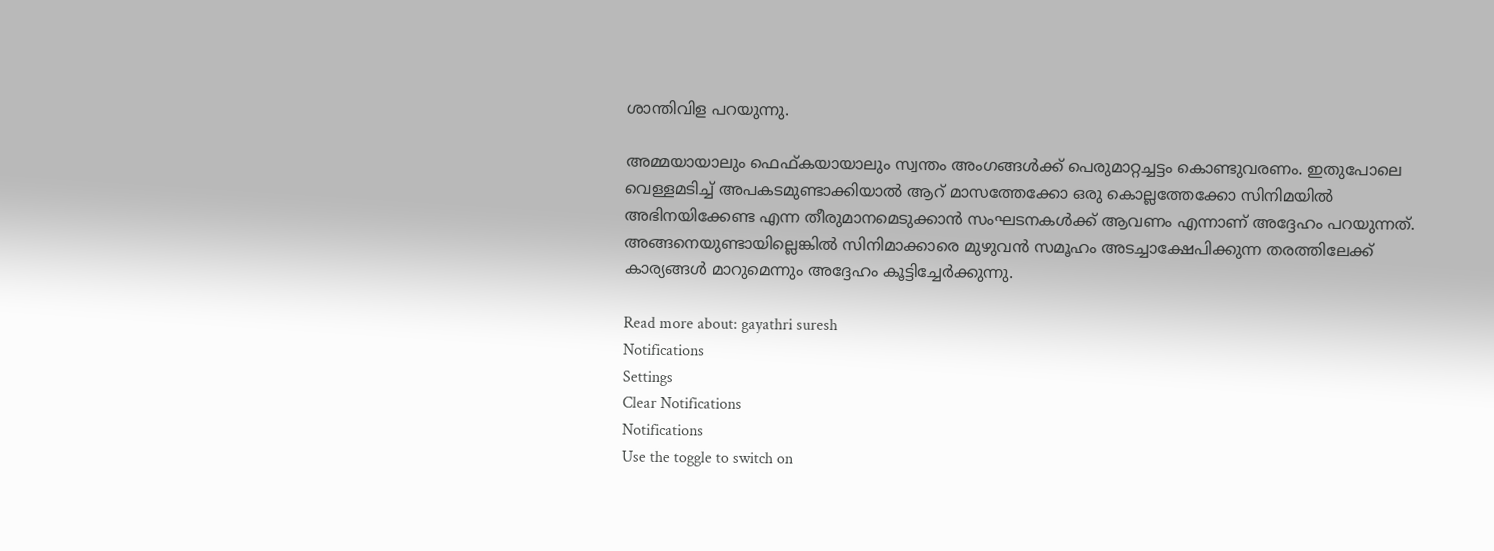ശാന്തിവിള പറയുന്നു.

അമ്മയായാലും ഫെഫ്കയായാലും സ്വന്തം അംഗങ്ങള്‍ക്ക് പെരുമാറ്റച്ചട്ടം കൊണ്ടുവരണം. ഇതുപോലെ വെള്ളമടിച്ച് അപകടമുണ്ടാക്കിയാല്‍ ആറ് മാസത്തേക്കോ ഒരു കൊല്ലത്തേക്കോ സിനിമയില്‍ അഭിനയിക്കേണ്ട എന്ന തീരുമാനമെടുക്കാന്‍ സംഘടനകള്‍ക്ക് ആവണം എന്നാണ് അദ്ദേഹം പറയുന്നത്. അങ്ങനെയുണ്ടായില്ലെങ്കില്‍ സിനിമാക്കാരെ മുഴുവന്‍ സമൂഹം അടച്ചാക്ഷേപിക്കുന്ന തരത്തിലേക്ക് കാര്യങ്ങള്‍ മാറുമെന്നും അദ്ദേഹം കൂട്ടിച്ചേര്‍ക്കുന്നു.

Read more about: gayathri suresh
Notifications
Settings
Clear Notifications
Notifications
Use the toggle to switch on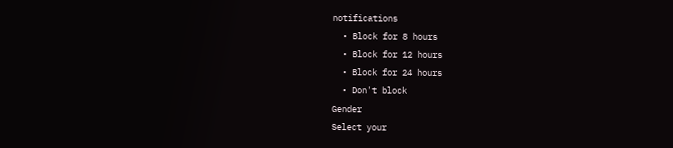notifications
  • Block for 8 hours
  • Block for 12 hours
  • Block for 24 hours
  • Don't block
Gender
Select your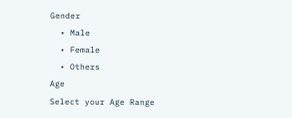Gender
  • Male
  • Female
  • Others
Age
Select your Age Range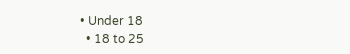• Under 18
  • 18 to 25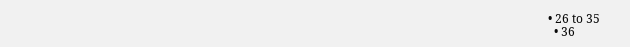• 26 to 35
  • 36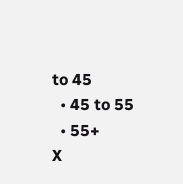to 45
  • 45 to 55
  • 55+
X